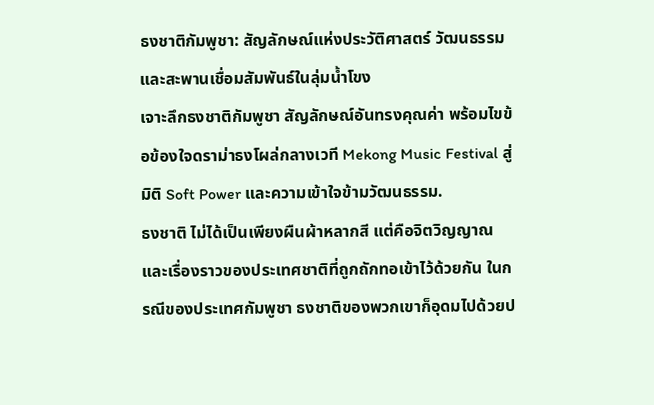ธงชาติกัมพูชา: สัญลักษณ์แห่งประวัติศาสตร์ วัฒนธรรม และสะพานเชื่อมสัมพันธ์ในลุ่มน้ำโขง
เจาะลึกธงชาติกัมพูชา สัญลักษณ์อันทรงคุณค่า พร้อมไขข้อข้องใจดราม่าธงโผล่กลางเวที Mekong Music Festival สู่มิติ Soft Power และความเข้าใจข้ามวัฒนธรรม.
ธงชาติ ไม่ได้เป็นเพียงผืนผ้าหลากสี แต่คือจิตวิญญาณและเรื่องราวของประเทศชาติที่ถูกถักทอเข้าไว้ด้วยกัน ในกรณีของประเทศกัมพูชา ธงชาติของพวกเขาก็อุดมไปด้วยป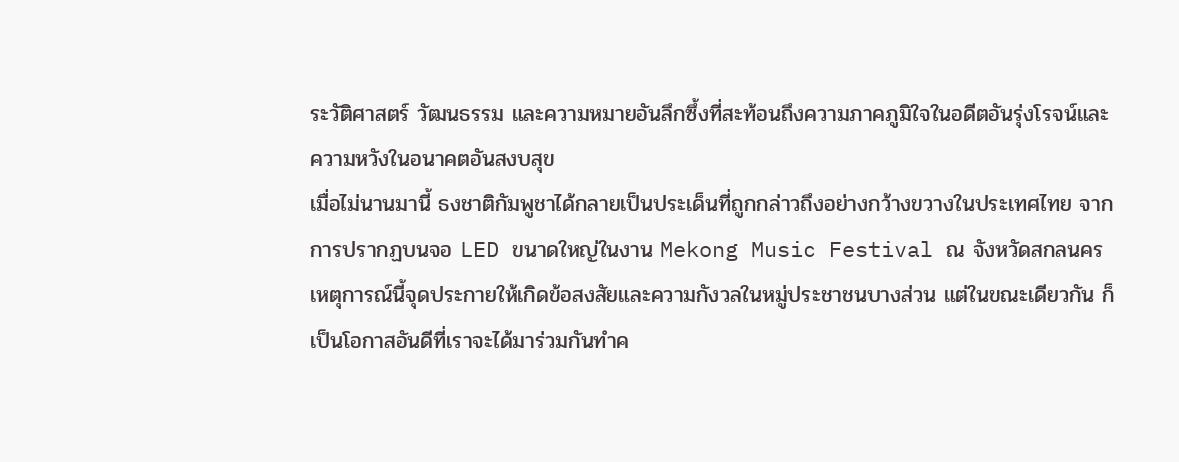ระวัติศาสตร์ วัฒนธรรม และความหมายอันลึกซึ้งที่สะท้อนถึงความภาคภูมิใจในอดีตอันรุ่งโรจน์และความหวังในอนาคตอันสงบสุข
เมื่อไม่นานมานี้ ธงชาติกัมพูชาได้กลายเป็นประเด็นที่ถูกกล่าวถึงอย่างกว้างขวางในประเทศไทย จากการปรากฏบนจอ LED ขนาดใหญ่ในงาน Mekong Music Festival ณ จังหวัดสกลนคร เหตุการณ์นี้จุดประกายให้เกิดข้อสงสัยและความกังวลในหมู่ประชาชนบางส่วน แต่ในขณะเดียวกัน ก็เป็นโอกาสอันดีที่เราจะได้มาร่วมกันทำค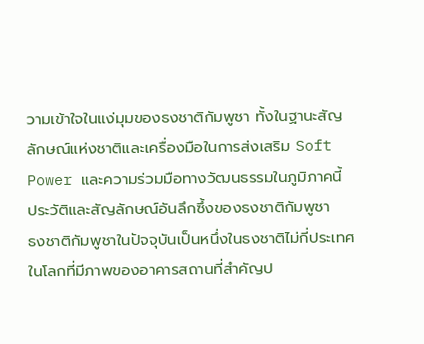วามเข้าใจในแง่มุมของธงชาติกัมพูชา ทั้งในฐานะสัญลักษณ์แห่งชาติและเครื่องมือในการส่งเสริม Soft Power และความร่วมมือทางวัฒนธรรมในภูมิภาคนี้
ประวัติและสัญลักษณ์อันลึกซึ้งของธงชาติกัมพูชา
ธงชาติกัมพูชาในปัจจุบันเป็นหนึ่งในธงชาติไม่กี่ประเทศในโลกที่มีภาพของอาคารสถานที่สำคัญป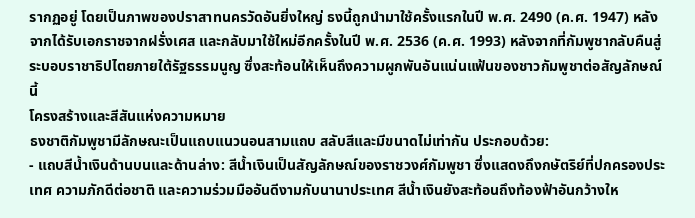รากฏอยู่ โดยเป็นภาพของปราสาทนครวัดอันยิ่งใหญ่ ธงนี้ถูกนำมาใช้ครั้งแรกในปี พ.ศ. 2490 (ค.ศ. 1947) หลังจากได้รับเอกราชจากฝรั่งเศส และกลับมาใช้ใหม่อีกครั้งในปี พ.ศ. 2536 (ค.ศ. 1993) หลังจากที่กัมพูชากลับคืนสู่ระบอบราชาธิปไตยภายใต้รัฐธรรมนูญ ซึ่งสะท้อนให้เห็นถึงความผูกพันอันแน่นแฟ้นของชาวกัมพูชาต่อสัญลักษณ์นี้
โครงสร้างและสีสันแห่งความหมาย
ธงชาติกัมพูชามีลักษณะเป็นแถบแนวนอนสามแถบ สลับสีและมีขนาดไม่เท่ากัน ประกอบด้วย:
- แถบสีน้ำเงินด้านบนและด้านล่าง: สีน้ำเงินเป็นสัญลักษณ์ของราชวงศ์กัมพูชา ซึ่งแสดงถึงกษัตริย์ที่ปกครองประเทศ ความภักดีต่อชาติ และความร่วมมืออันดีงามกับนานาประเทศ สีน้ำเงินยังสะท้อนถึงท้องฟ้าอันกว้างให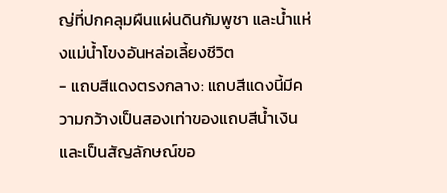ญ่ที่ปกคลุมผืนแผ่นดินกัมพูชา และน้ำแห่งแม่น้ำโขงอันหล่อเลี้ยงชีวิต
- แถบสีแดงตรงกลาง: แถบสีแดงนี้มีความกว้างเป็นสองเท่าของแถบสีน้ำเงิน และเป็นสัญลักษณ์ขอ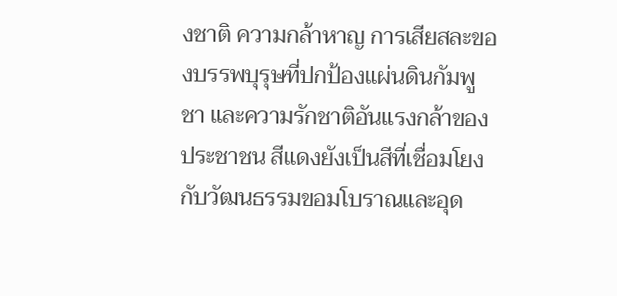งชาติ ความกล้าหาญ การเสียสละของบรรพบุรุษที่ปกป้องแผ่นดินกัมพูชา และความรักชาติอันแรงกล้าของประชาชน สีแดงยังเป็นสีที่เชื่อมโยงกับวัฒนธรรมขอมโบราณและอุด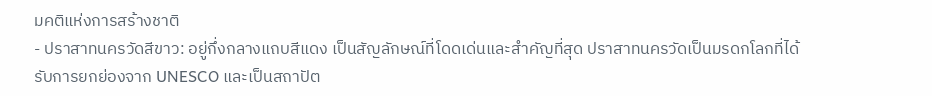มคติแห่งการสร้างชาติ
- ปราสาทนครวัดสีขาว: อยู่กึ่งกลางแถบสีแดง เป็นสัญลักษณ์ที่โดดเด่นและสำคัญที่สุด ปราสาทนครวัดเป็นมรดกโลกที่ได้รับการยกย่องจาก UNESCO และเป็นสถาปัต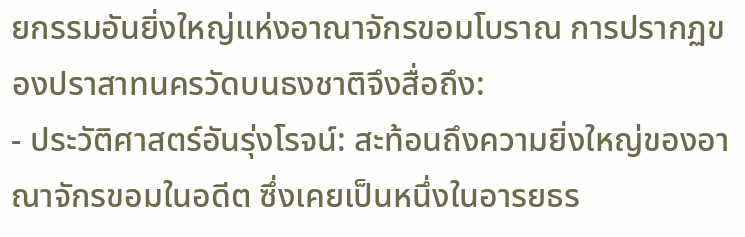ยกรรมอันยิ่งใหญ่แห่งอาณาจักรขอมโบราณ การปรากฏของปราสาทนครวัดบนธงชาติจึงสื่อถึง:
- ประวัติศาสตร์อันรุ่งโรจน์: สะท้อนถึงความยิ่งใหญ่ของอาณาจักรขอมในอดีต ซึ่งเคยเป็นหนึ่งในอารยธร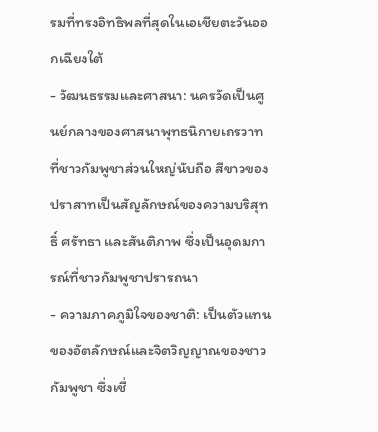รมที่ทรงอิทธิพลที่สุดในเอเชียตะวันออกเฉียงใต้
- วัฒนธรรมและศาสนา: นครวัดเป็นศูนย์กลางของศาสนาพุทธนิกายเถรวาทที่ชาวกัมพูชาส่วนใหญ่นับถือ สีขาวของปราสาทเป็นสัญลักษณ์ของความบริสุทธิ์ ศรัทธา และสันติภาพ ซึ่งเป็นอุดมการณ์ที่ชาวกัมพูชาปรารถนา
- ความภาคภูมิใจของชาติ: เป็นตัวแทนของอัตลักษณ์และจิตวิญญาณของชาวกัมพูชา ซึ่งเชื่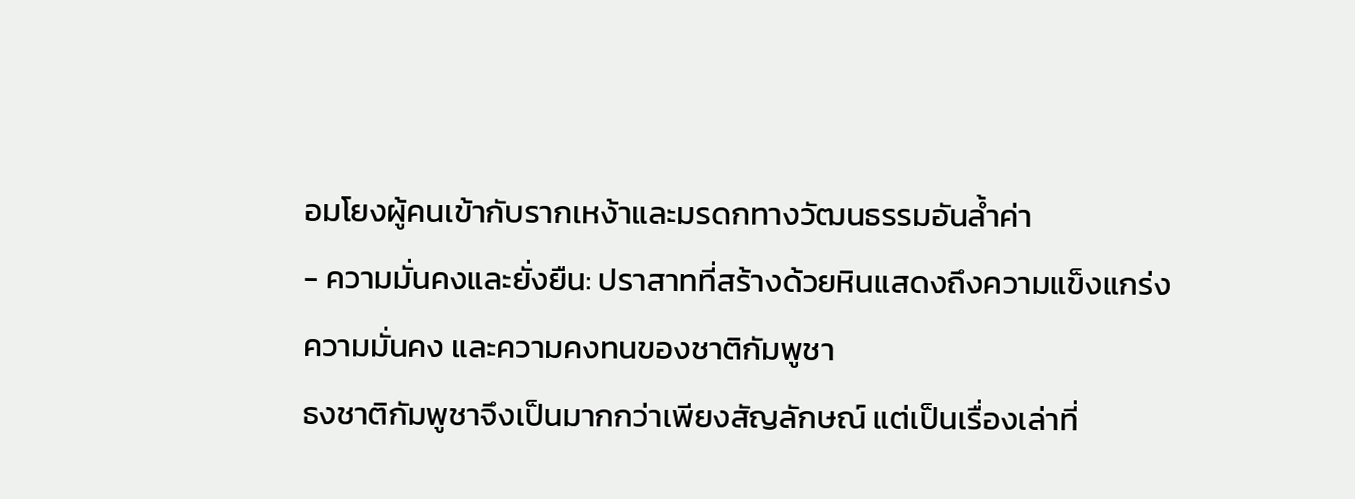อมโยงผู้คนเข้ากับรากเหง้าและมรดกทางวัฒนธรรมอันล้ำค่า
- ความมั่นคงและยั่งยืน: ปราสาทที่สร้างด้วยหินแสดงถึงความแข็งแกร่ง ความมั่นคง และความคงทนของชาติกัมพูชา
ธงชาติกัมพูชาจึงเป็นมากกว่าเพียงสัญลักษณ์ แต่เป็นเรื่องเล่าที่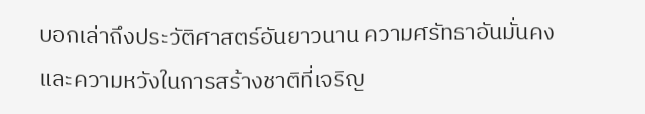บอกเล่าถึงประวัติศาสตร์อันยาวนาน ความศรัทธาอันมั่นคง และความหวังในการสร้างชาติที่เจริญ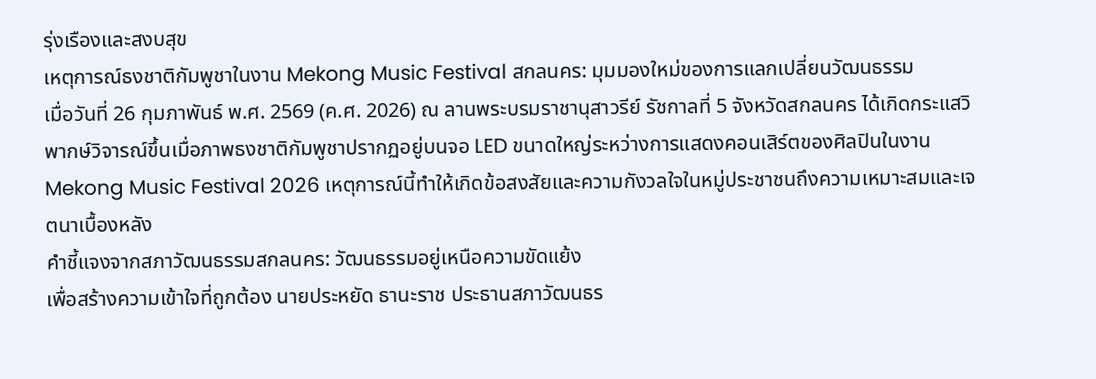รุ่งเรืองและสงบสุข
เหตุการณ์ธงชาติกัมพูชาในงาน Mekong Music Festival สกลนคร: มุมมองใหม่ของการแลกเปลี่ยนวัฒนธรรม
เมื่อวันที่ 26 กุมภาพันธ์ พ.ศ. 2569 (ค.ศ. 2026) ณ ลานพระบรมราชานุสาวรีย์ รัชกาลที่ 5 จังหวัดสกลนคร ได้เกิดกระแสวิพากษ์วิจารณ์ขึ้นเมื่อภาพธงชาติกัมพูชาปรากฏอยู่บนจอ LED ขนาดใหญ่ระหว่างการแสดงคอนเสิร์ตของศิลปินในงาน Mekong Music Festival 2026 เหตุการณ์นี้ทำให้เกิดข้อสงสัยและความกังวลใจในหมู่ประชาชนถึงความเหมาะสมและเจตนาเบื้องหลัง
คำชี้แจงจากสภาวัฒนธรรมสกลนคร: วัฒนธรรมอยู่เหนือความขัดแย้ง
เพื่อสร้างความเข้าใจที่ถูกต้อง นายประหยัด ธานะราช ประธานสภาวัฒนธร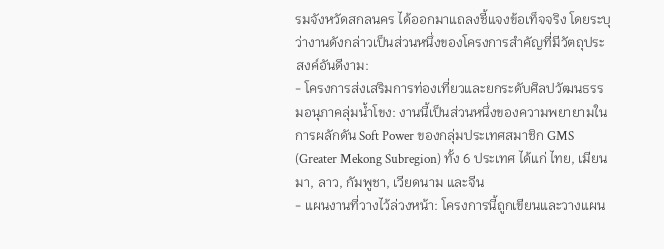รมจังหวัดสกลนคร ได้ออกมาแถลงชี้แจงข้อเท็จจริง โดยระบุว่างานดังกล่าวเป็นส่วนหนึ่งของโครงการสำคัญที่มีวัตถุประสงค์อันดีงาม:
- โครงการส่งเสริมการท่องเที่ยวและยกระดับศิลปวัฒนธรรมอนุภาคลุ่มน้ำโขง: งานนี้เป็นส่วนหนึ่งของความพยายามในการผลักดัน Soft Power ของกลุ่มประเทศสมาชิก GMS (Greater Mekong Subregion) ทั้ง 6 ประเทศ ได้แก่ ไทย, เมียนมา, ลาว, กัมพูชา, เวียดนาม และจีน
- แผนงานที่วางไว้ล่วงหน้า: โครงการนี้ถูกเขียนและวางแผน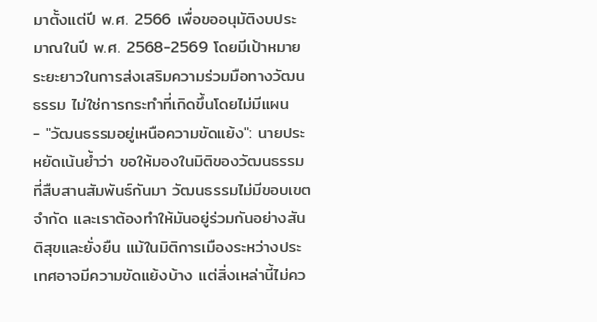มาตั้งแต่ปี พ.ศ. 2566 เพื่อขออนุมัติงบประมาณในปี พ.ศ. 2568-2569 โดยมีเป้าหมายระยะยาวในการส่งเสริมความร่วมมือทางวัฒนธรรม ไม่ใช่การกระทำที่เกิดขึ้นโดยไม่มีแผน
- "วัฒนธรรมอยู่เหนือความขัดแย้ง": นายประหยัดเน้นย้ำว่า ขอให้มองในมิติของวัฒนธรรมที่สืบสานสัมพันธ์กันมา วัฒนธรรมไม่มีขอบเขตจำกัด และเราต้องทำให้มันอยู่ร่วมกันอย่างสันติสุขและยั่งยืน แม้ในมิติการเมืองระหว่างประเทศอาจมีความขัดแย้งบ้าง แต่สิ่งเหล่านี้ไม่คว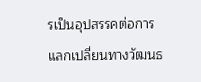รเป็นอุปสรรคต่อการแลกเปลี่ยนทางวัฒนธ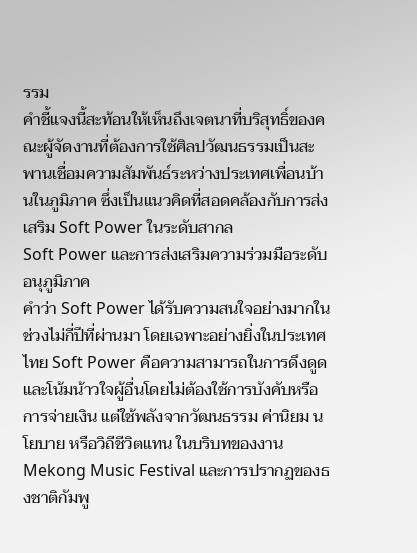รรม
คำชี้แจงนี้สะท้อนให้เห็นถึงเจตนาที่บริสุทธิ์ของคณะผู้จัดงานที่ต้องการใช้ศิลปวัฒนธรรมเป็นสะพานเชื่อมความสัมพันธ์ระหว่างประเทศเพื่อนบ้านในภูมิภาค ซึ่งเป็นแนวคิดที่สอดคล้องกับการส่งเสริม Soft Power ในระดับสากล
Soft Power และการส่งเสริมความร่วมมือระดับอนุภูมิภาค
คำว่า Soft Power ได้รับความสนใจอย่างมากในช่วงไม่กี่ปีที่ผ่านมา โดยเฉพาะอย่างยิ่งในประเทศไทย Soft Power คือความสามารถในการดึงดูดและโน้มน้าวใจผู้อื่นโดยไม่ต้องใช้การบังคับหรือการจ่ายเงิน แต่ใช้พลังจากวัฒนธรรม ค่านิยม นโยบาย หรือวิถีชีวิตแทน ในบริบทของงาน Mekong Music Festival และการปรากฏของธงชาติกัมพู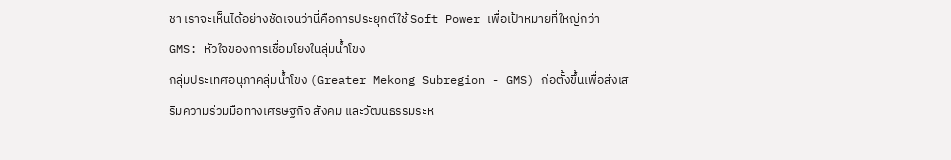ชา เราจะเห็นได้อย่างชัดเจนว่านี่คือการประยุกต์ใช้ Soft Power เพื่อเป้าหมายที่ใหญ่กว่า
GMS: หัวใจของการเชื่อมโยงในลุ่มน้ำโขง
กลุ่มประเทศอนุภาคลุ่มน้ำโขง (Greater Mekong Subregion - GMS) ก่อตั้งขึ้นเพื่อส่งเสริมความร่วมมือทางเศรษฐกิจ สังคม และวัฒนธรรมระห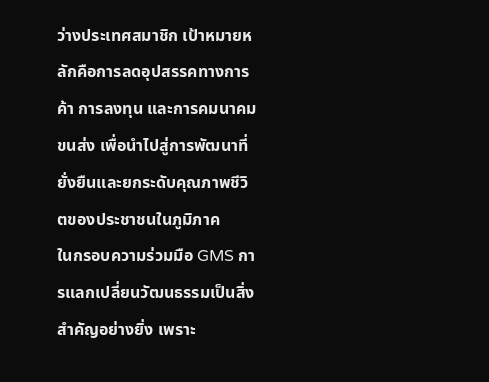ว่างประเทศสมาชิก เป้าหมายหลักคือการลดอุปสรรคทางการค้า การลงทุน และการคมนาคมขนส่ง เพื่อนำไปสู่การพัฒนาที่ยั่งยืนและยกระดับคุณภาพชีวิตของประชาชนในภูมิภาค
ในกรอบความร่วมมือ GMS การแลกเปลี่ยนวัฒนธรรมเป็นสิ่งสำคัญอย่างยิ่ง เพราะ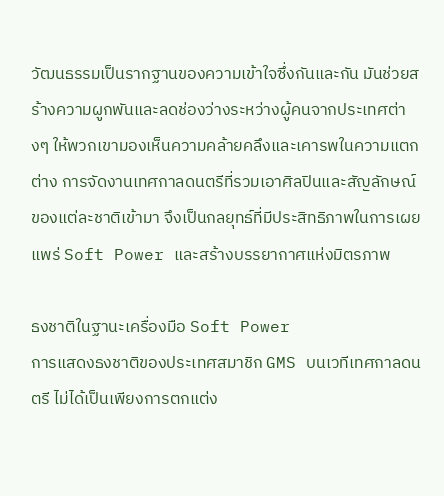วัฒนธรรมเป็นรากฐานของความเข้าใจซึ่งกันและกัน มันช่วยสร้างความผูกพันและลดช่องว่างระหว่างผู้คนจากประเทศต่างๆ ให้พวกเขามองเห็นความคล้ายคลึงและเคารพในความแตกต่าง การจัดงานเทศกาลดนตรีที่รวมเอาศิลปินและสัญลักษณ์ของแต่ละชาติเข้ามา จึงเป็นกลยุทธ์ที่มีประสิทธิภาพในการเผยแพร่ Soft Power และสร้างบรรยากาศแห่งมิตรภาพ

ธงชาติในฐานะเครื่องมือ Soft Power
การแสดงธงชาติของประเทศสมาชิก GMS บนเวทีเทศกาลดนตรี ไม่ได้เป็นเพียงการตกแต่ง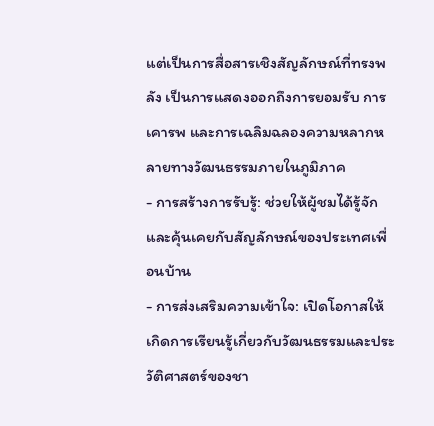แต่เป็นการสื่อสารเชิงสัญลักษณ์ที่ทรงพลัง เป็นการแสดงออกถึงการยอมรับ การเคารพ และการเฉลิมฉลองความหลากหลายทางวัฒนธรรมภายในภูมิภาค
- การสร้างการรับรู้: ช่วยให้ผู้ชมได้รู้จักและคุ้นเคยกับสัญลักษณ์ของประเทศเพื่อนบ้าน
- การส่งเสริมความเข้าใจ: เปิดโอกาสให้เกิดการเรียนรู้เกี่ยวกับวัฒนธรรมและประวัติศาสตร์ของชา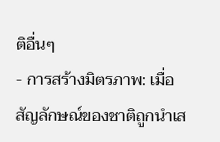ติอื่นๆ
- การสร้างมิตรภาพ: เมื่อสัญลักษณ์ของชาติถูกนำเส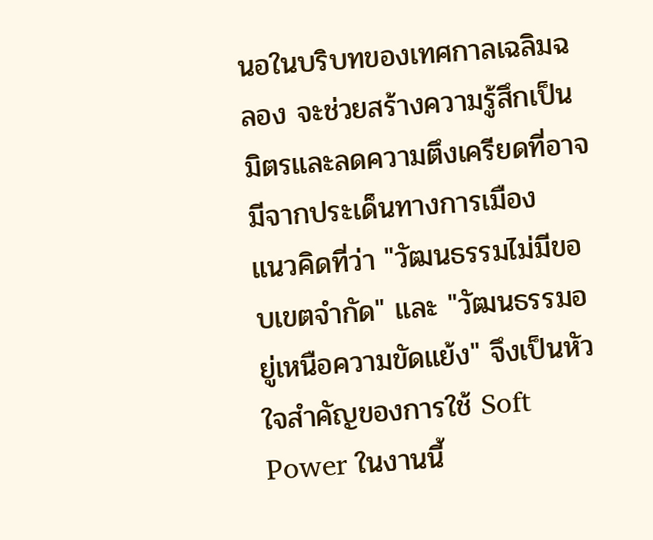นอในบริบทของเทศกาลเฉลิมฉลอง จะช่วยสร้างความรู้สึกเป็นมิตรและลดความตึงเครียดที่อาจมีจากประเด็นทางการเมือง
แนวคิดที่ว่า "วัฒนธรรมไม่มีขอบเขตจำกัด" และ "วัฒนธรรมอยู่เหนือความขัดแย้ง" จึงเป็นหัวใจสำคัญของการใช้ Soft Power ในงานนี้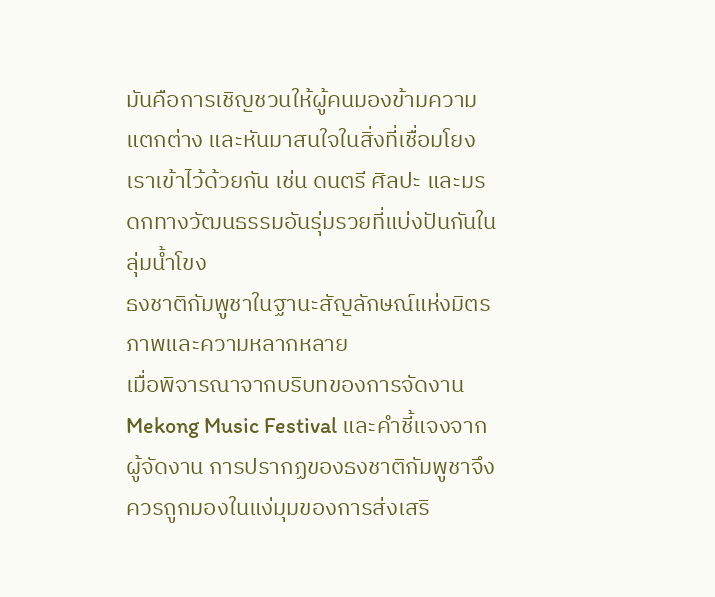มันคือการเชิญชวนให้ผู้คนมองข้ามความแตกต่าง และหันมาสนใจในสิ่งที่เชื่อมโยงเราเข้าไว้ด้วยกัน เช่น ดนตรี ศิลปะ และมรดกทางวัฒนธรรมอันรุ่มรวยที่แบ่งปันกันในลุ่มน้ำโขง
ธงชาติกัมพูชาในฐานะสัญลักษณ์แห่งมิตรภาพและความหลากหลาย
เมื่อพิจารณาจากบริบทของการจัดงาน Mekong Music Festival และคำชี้แจงจากผู้จัดงาน การปรากฏของธงชาติกัมพูชาจึงควรถูกมองในแง่มุมของการส่งเสริ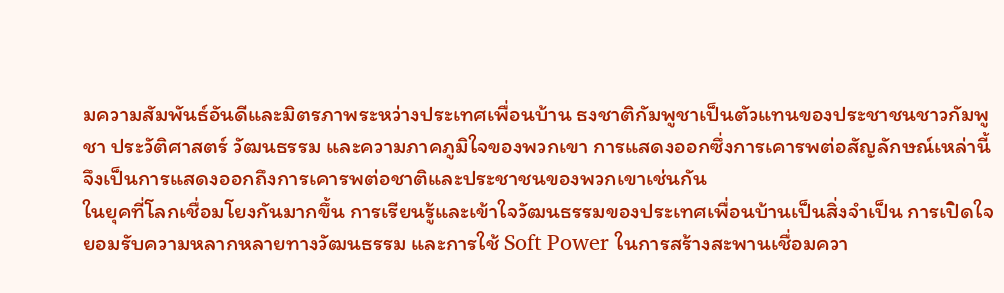มความสัมพันธ์อันดีและมิตรภาพระหว่างประเทศเพื่อนบ้าน ธงชาติกัมพูชาเป็นตัวแทนของประชาชนชาวกัมพูชา ประวัติศาสตร์ วัฒนธรรม และความภาคภูมิใจของพวกเขา การแสดงออกซึ่งการเคารพต่อสัญลักษณ์เหล่านี้ จึงเป็นการแสดงออกถึงการเคารพต่อชาติและประชาชนของพวกเขาเช่นกัน
ในยุคที่โลกเชื่อมโยงกันมากขึ้น การเรียนรู้และเข้าใจวัฒนธรรมของประเทศเพื่อนบ้านเป็นสิ่งจำเป็น การเปิดใจยอมรับความหลากหลายทางวัฒนธรรม และการใช้ Soft Power ในการสร้างสะพานเชื่อมควา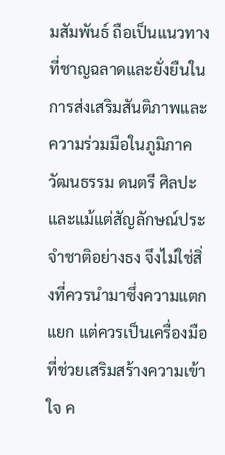มสัมพันธ์ ถือเป็นแนวทางที่ชาญฉลาดและยั่งยืนในการส่งเสริมสันติภาพและความร่วมมือในภูมิภาค
วัฒนธรรม ดนตรี ศิลปะ และแม้แต่สัญลักษณ์ประจำชาติอย่างธง จึงไม่ใช่สิ่งที่ควรนำมาซึ่งความแตกแยก แต่ควรเป็นเครื่องมือที่ช่วยเสริมสร้างความเข้าใจ ค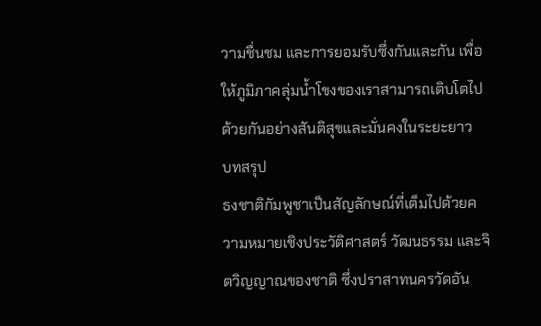วามชื่นชม และการยอมรับซึ่งกันและกัน เพื่อให้ภูมิภาคลุ่มน้ำโขงของเราสามารถเติบโตไปด้วยกันอย่างสันติสุขและมั่นคงในระยะยาว
บทสรุป
ธงชาติกัมพูชาเป็นสัญลักษณ์ที่เต็มไปด้วยความหมายเชิงประวัติศาสตร์ วัฒนธรรม และจิตวิญญาณของชาติ ซึ่งปราสาทนครวัดอัน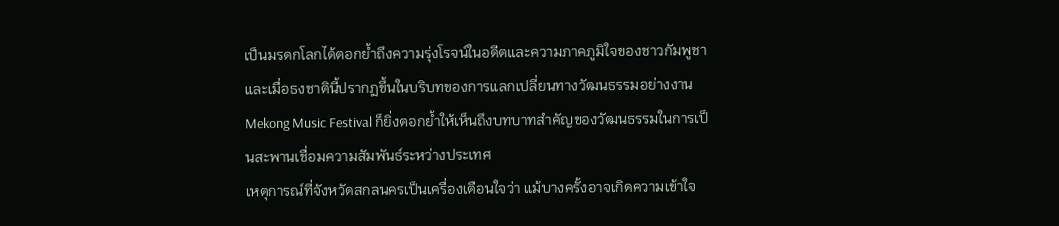เป็นมรดกโลกได้ตอกย้ำถึงความรุ่งโรจน์ในอดีตและความภาคภูมิใจของชาวกัมพูชา และเมื่อธงชาตินี้ปรากฏขึ้นในบริบทของการแลกเปลี่ยนทางวัฒนธรรมอย่างงาน Mekong Music Festival ก็ยิ่งตอกย้ำให้เห็นถึงบทบาทสำคัญของวัฒนธรรมในการเป็นสะพานเชื่อมความสัมพันธ์ระหว่างประเทศ
เหตุการณ์ที่จังหวัดสกลนครเป็นเครื่องเตือนใจว่า แม้บางครั้งอาจเกิดความเข้าใจ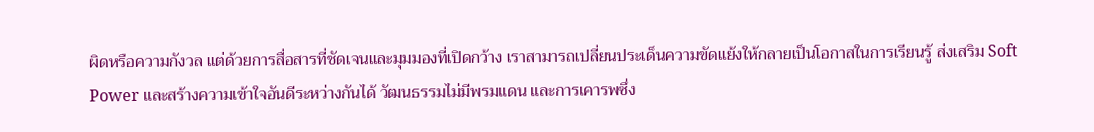ผิดหรือความกังวล แต่ด้วยการสื่อสารที่ชัดเจนและมุมมองที่เปิดกว้าง เราสามารถเปลี่ยนประเด็นความขัดแย้งให้กลายเป็นโอกาสในการเรียนรู้ ส่งเสริม Soft Power และสร้างความเข้าใจอันดีระหว่างกันได้ วัฒนธรรมไม่มีพรมแดน และการเคารพซึ่ง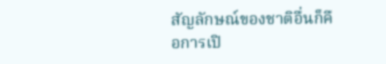สัญลักษณ์ของชาติอื่นก็คือการเปิ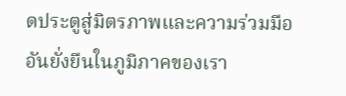ดประตูสู่มิตรภาพและความร่วมมืออันยั่งยืนในภูมิภาคของเรา